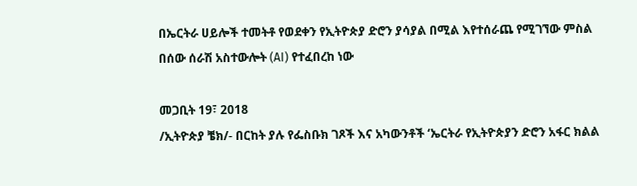በኤርትራ ሀይሎች ተመትቶ የወደቀን የኢትዮጵያ ድሮን ያሳያል በሚል እየተሰራጨ የሚገኘው ምስል በሰው ሰራሽ አስተውሎት (AI) የተፈበረከ ነው

መጋቢት 19፣ 2018
/ኢትዮጵያ ቼክ/- በርከት ያሉ የፌስቡክ ገጾች እና አካውንቶች ‘ኤርትራ የኢትዮጵያን ድሮን አፋር ክልል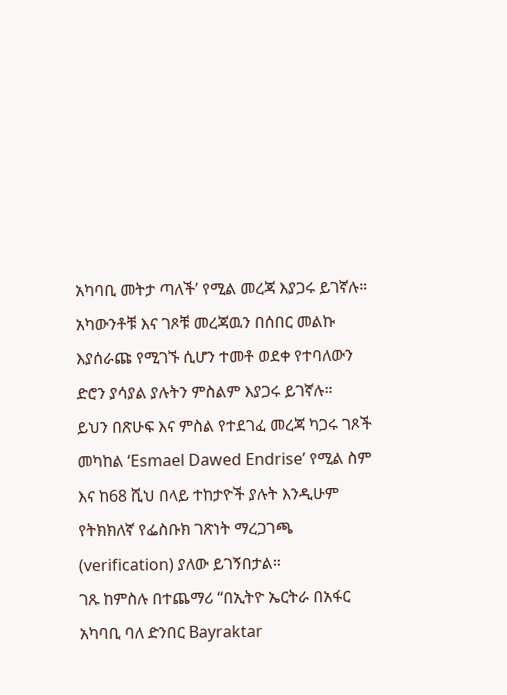አካባቢ መትታ ጣለች’ የሚል መረጃ እያጋሩ ይገኛሉ።
አካውንቶቹ እና ገጾቹ መረጃዉን በሰበር መልኩ እያሰራጩ የሚገኙ ሲሆን ተመቶ ወደቀ የተባለውን ድሮን ያሳያል ያሉትን ምስልም እያጋሩ ይገኛሉ።
ይህን በጽሁፍ እና ምስል የተደገፈ መረጃ ካጋሩ ገጾች መካከል ‘Esmael Dawed Endrise’ የሚል ስም እና ከ68 ሺህ በላይ ተከታዮች ያሉት እንዲሁም የትክክለኛ የፌስቡክ ገጽነት ማረጋገጫ (verification) ያለው ይገኝበታል።
ገጹ ከምስሉ በተጨማሪ “በኢትዮ ኤርትራ በአፋር አካባቢ ባለ ድንበር Bayraktar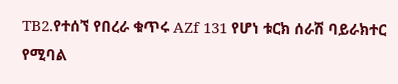TB2.የተሰኘ የበረራ ቁጥሩ AZf 131 የሆነ ቱርክ ሰራሽ ባይራክተር የሚባል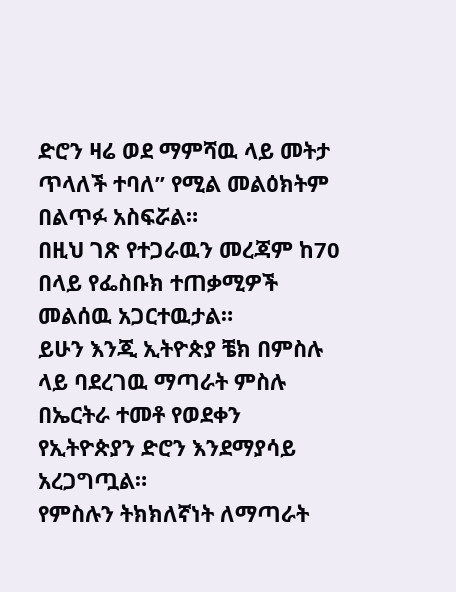ድሮን ዛሬ ወደ ማምሻዉ ላይ መትታ ጥላለች ተባለ” የሚል መልዕክትም በልጥፉ አስፍሯል።
በዚህ ገጽ የተጋራዉን መረጃም ከ70 በላይ የፌስቡክ ተጠቃሚዎች መልሰዉ አጋርተዉታል።
ይሁን እንጂ ኢትዮጵያ ቼክ በምስሉ ላይ ባደረገዉ ማጣራት ምስሉ በኤርትራ ተመቶ የወደቀን የኢትዮጵያን ድሮን እንደማያሳይ አረጋግጧል።
የምስሉን ትክክለኛነት ለማጣራት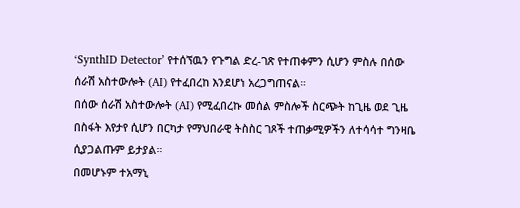‘SynthID Detector’ የተሰኘዉን የጉግል ድረ-ገጽ የተጠቀምን ሲሆን ምስሉ በሰው ሰራሽ አስተውሎት (AI) የተፈበረከ እንደሆነ አረጋግጠናል።
በሰው ሰራሽ አስተውሎት (AI) የሚፈበረኩ መሰል ምስሎች ስርጭት ከጊዜ ወደ ጊዜ በስፋት እየታየ ሲሆን በርካታ የማህበራዊ ትስስር ገጾች ተጠቃሚዎችን ለተሳሳተ ግንዛቤ ሲያጋልጡም ይታያል።
በመሆኑም ተአማኒ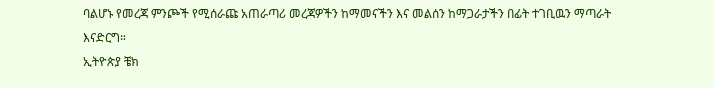ባልሆኑ የመረጃ ምንጮች የሚሰራጩ አጠራጣሪ መረጃዎችን ከማመናችን እና መልሰን ከማጋራታችን በፊት ተገቢዉን ማጣራት እናድርግ።
ኢትዮጵያ ቼክ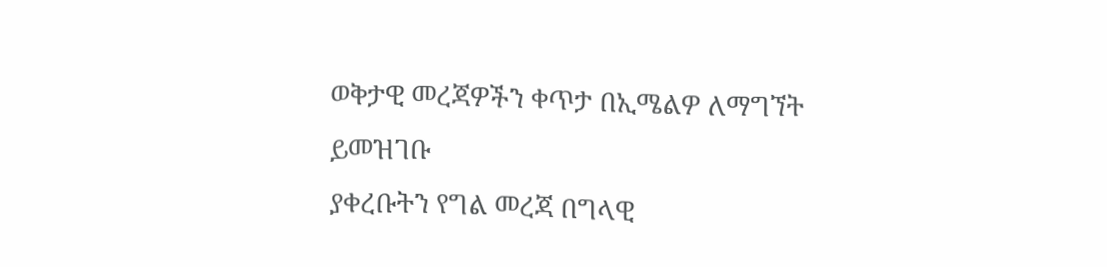ወቅታዊ መረጃዎችን ቀጥታ በኢሜልዎ ለማግኘት ይመዝገቡ
ያቀረቡትን የግል መረጃ በግላዊ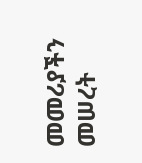መመሪያችን መሠረት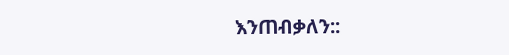እንጠብቃለን::